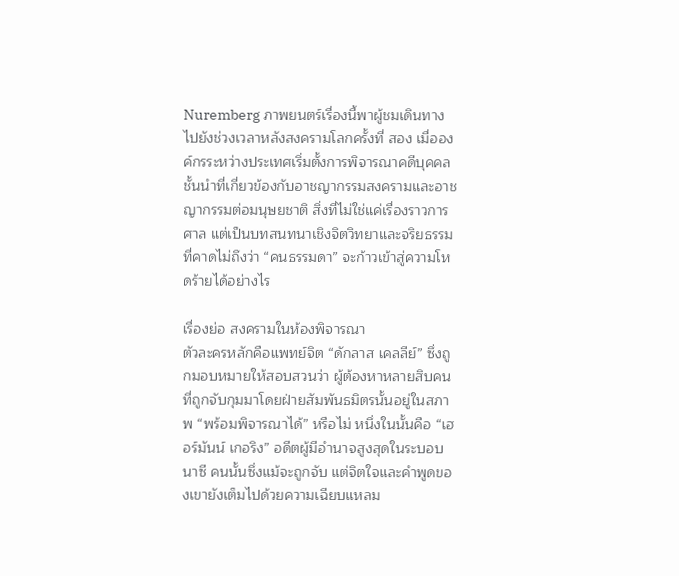Nuremberg ภาพยนตร์เรื่องนี้พาผู้ชมเดินทางไปยังช่วงเวลาหลังสงครามโลกครั้งที่ สอง เมื่อองค์กรระหว่างประเทศเริ่มตั้งการพิจารณาคดีบุคคลชั้นนำที่เกี่ยวข้องกับอาชญากรรมสงครามและอาชญากรรมต่อมนุษยชาติ สิ่งที่ไม่ใช่แค่เรื่องราวการศาล แต่เป็นบทสนทนาเชิงจิตวิทยาและจริยธรรม ที่คาดไม่ถึงว่า “คนธรรมดา” จะก้าวเข้าสู่ความโหดร้ายได้อย่างไร

เรื่องย่อ สงครามในห้องพิจารณา
ตัวละครหลักคือแพทย์จิต “ดักลาส เคลลีย์” ซึ่งถูกมอบหมายให้สอบสวนว่า ผู้ต้องหาหลายสิบคนที่ถูกจับกุมมาโดยฝ่ายสัมพันธมิตรนั้นอยู่ในสภาพ “พร้อมพิจารณาได้” หรือไม่ หนึ่งในนั้นคือ “เฮอร์มันน์ เกอริง” อดีตผู้มีอำนาจสูงสุดในระบอบนาซี คนนั้นซึ่งแม้จะถูกจับ แต่จิตใจและคำพูดของเขายังเต็มไปด้วยความเฉียบแหลม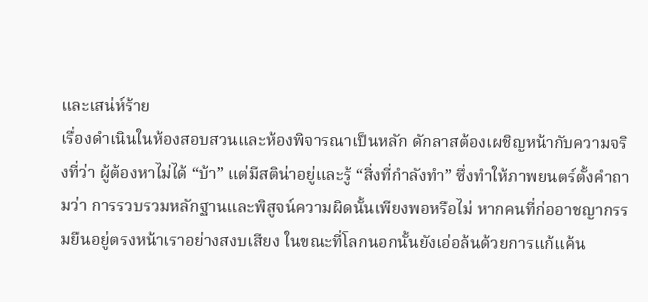และเสน่ห์ร้าย
เรื่องดำเนินในห้องสอบสวนและห้องพิจารณาเป็นหลัก ดักลาสต้องเผชิญหน้ากับความจริงที่ว่า ผู้ต้องหาไม่ได้ “บ้า” แต่มีสติน่าอยู่และรู้ “สิ่งที่กำลังทำ” ซึ่งทำให้ภาพยนตร์ตั้งคำถามว่า การรวบรวมหลักฐานและพิสูจน์ความผิดนั้นเพียงพอหรือไม่ หากคนที่ก่ออาชญากรรมยืนอยู่ตรงหน้าเราอย่างสงบเสียง ในขณะที่โลกนอกนั้นยังเอ่อล้นด้วยการแก้แค้น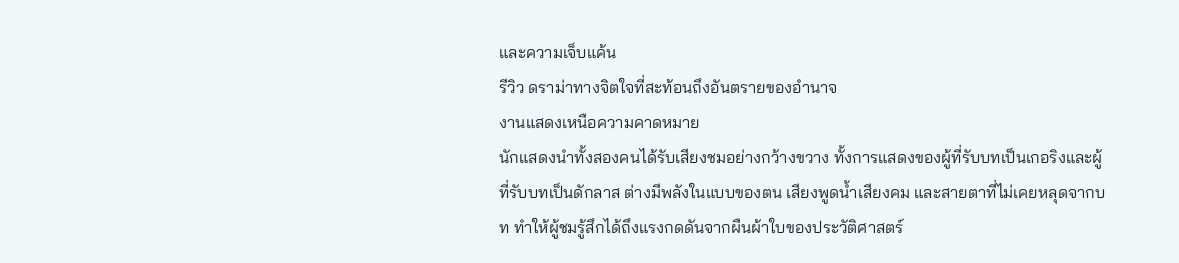และความเจ็บแค้น
รีวิว ดราม่าทางจิตใจที่สะท้อนถึงอันตรายของอำนาจ
งานแสดงเหนือความคาดหมาย
นักแสดงนำทั้งสองคนได้รับเสียงชมอย่างกว้างขวาง ทั้งการแสดงของผู้ที่รับบทเป็นเกอริงและผู้ที่รับบทเป็นดักลาส ต่างมีพลังในแบบของตน เสียงพูดน้ำเสียงคม และสายตาที่ไม่เคยหลุดจากบท ทำให้ผู้ชมรู้สึกได้ถึงแรงกดดันจากผืนผ้าใบของประวัติศาสตร์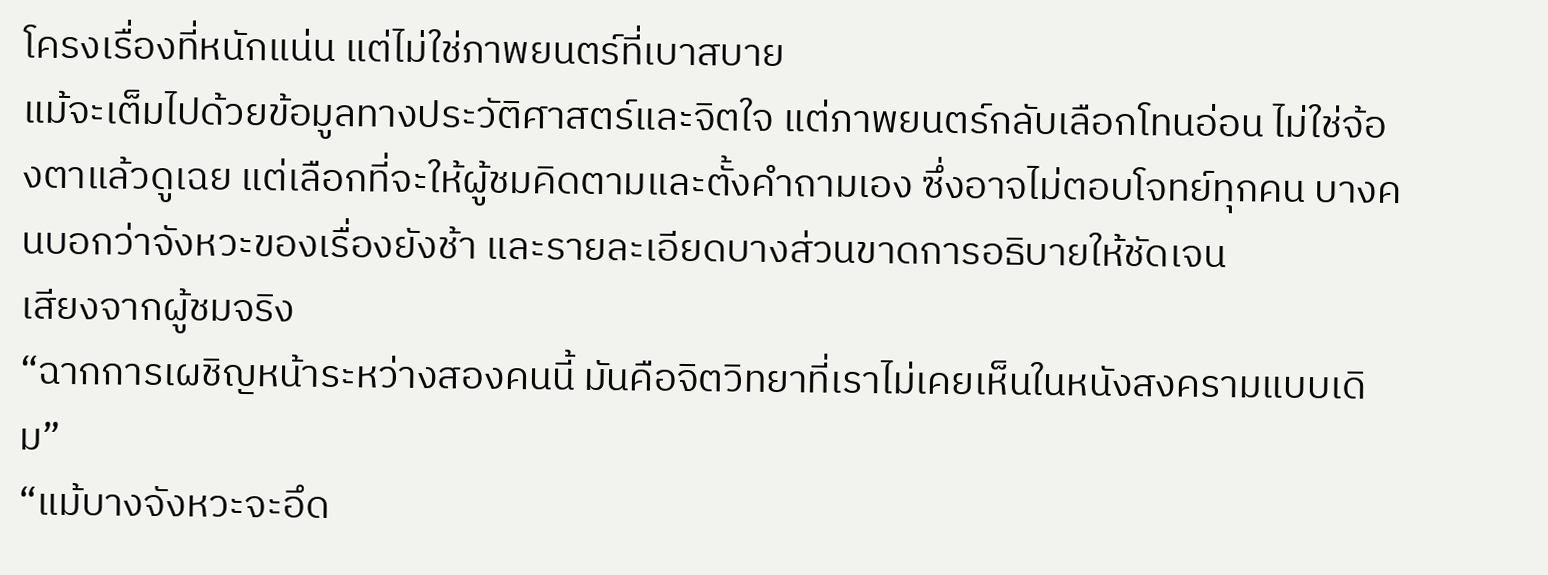โครงเรื่องที่หนักแน่น แต่ไม่ใช่ภาพยนตร์ที่เบาสบาย
แม้จะเต็มไปด้วยข้อมูลทางประวัติศาสตร์และจิตใจ แต่ภาพยนตร์กลับเลือกโทนอ่อน ไม่ใช่จ้องตาแล้วดูเฉย แต่เลือกที่จะให้ผู้ชมคิดตามและตั้งคำถามเอง ซึ่งอาจไม่ตอบโจทย์ทุกคน บางคนบอกว่าจังหวะของเรื่องยังช้า และรายละเอียดบางส่วนขาดการอธิบายให้ชัดเจน
เสียงจากผู้ชมจริง
“ฉากการเผชิญหน้าระหว่างสองคนนี้ มันคือจิตวิทยาที่เราไม่เคยเห็นในหนังสงครามแบบเดิม”
“แม้บางจังหวะจะอึด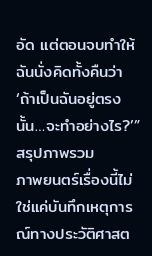อัด แต่ตอนจบทำให้ฉันนั่งคิดทั้งคืนว่า ‘ถ้าเป็นฉันอยู่ตรงนั้น…จะทำอย่างไร?’”
สรุปภาพรวม
ภาพยนตร์เรื่องนี้ไม่ใช่แค่บันทึกเหตุการณ์ทางประวัติศาสต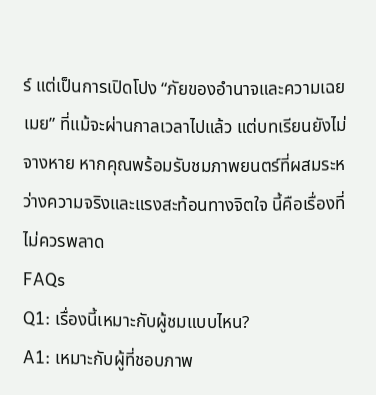ร์ แต่เป็นการเปิดโปง “ภัยของอำนาจและความเฉยเมย” ที่แม้จะผ่านกาลเวลาไปแล้ว แต่บทเรียนยังไม่จางหาย หากคุณพร้อมรับชมภาพยนตร์ที่ผสมระหว่างความจริงและแรงสะท้อนทางจิตใจ นี้คือเรื่องที่ไม่ควรพลาด
FAQs
Q1: เรื่องนี้เหมาะกับผู้ชมแบบไหน?
A1: เหมาะกับผู้ที่ชอบภาพ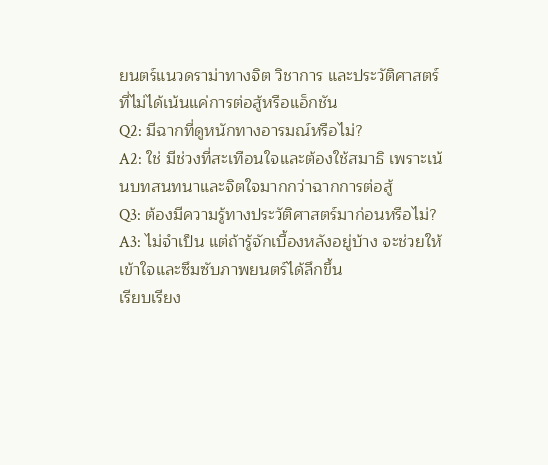ยนตร์แนวดราม่าทางจิต วิชาการ และประวัติศาสตร์ ที่ไม่ได้เน้นแค่การต่อสู้หรือแอ็กชัน
Q2: มีฉากที่ดูหนักทางอารมณ์หรือไม่?
A2: ใช่ มีช่วงที่สะเทือนใจและต้องใช้สมาธิ เพราะเน้นบทสนทนาและจิตใจมากกว่าฉากการต่อสู้
Q3: ต้องมีความรู้ทางประวัติศาสตร์มาก่อนหรือไม่?
A3: ไม่จำเป็น แต่ถ้ารู้จักเบื้องหลังอยู่บ้าง จะช่วยให้เข้าใจและซึมซับภาพยนตร์ได้ลึกขึ้น
เรียบเรียง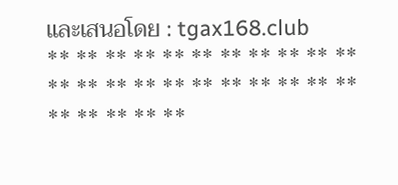และเสนอโดย : tgax168.club
** ** ** ** ** ** ** ** ** ** ** ** ** ** ** ** ** ** ** ** ** ** ** ** ** ** **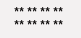** ** ** ** ** ** ** **